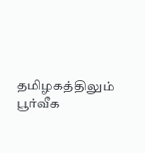தமிழகத்திலும் பூர்வீக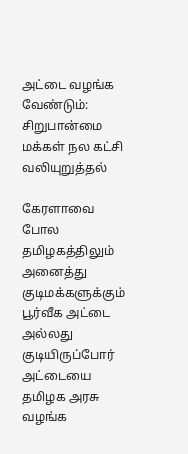அட்டை வழங்க வேண்டும்: சிறுபான்மை மக்கள் நல கட்சி வலியுறுத்தல்

கேரளாவை போல தமிழகத்திலும் அனைத்து குடிமக்களுக்கும் பூர்வீக அட்டை அல்லது குடியிருப்போர் அட்டையை தமிழக அரசு வழங்க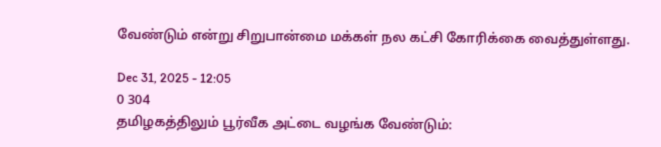வேண்டும் என்று சிறுபான்மை மக்கள் நல கட்சி கோரிக்கை வைத்துள்ளது.

Dec 31, 2025 - 12:05
0 304
தமிழகத்திலும் பூர்வீக அட்டை வழங்க வேண்டும்: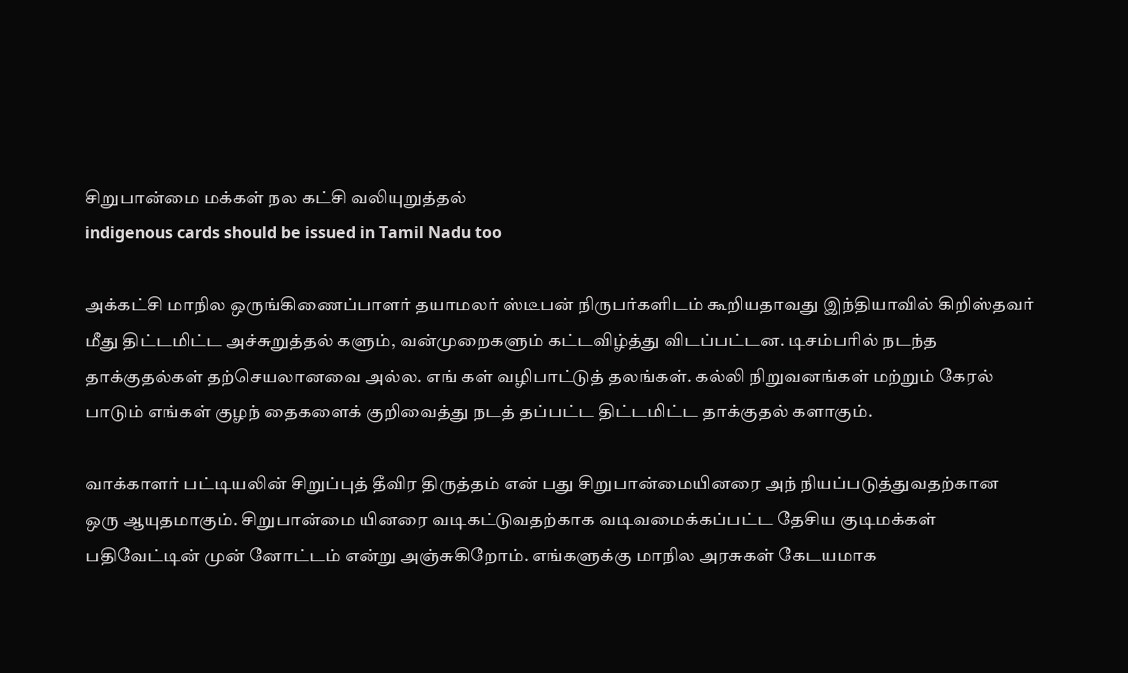சிறுபான்மை மக்கள் நல கட்சி வலியுறுத்தல்
indigenous cards should be issued in Tamil Nadu too

அக்கட்சி மாநில ஒருங்கிணைப்பாளர் தயாமலர் ஸ்டீபன் நிருபர்களிடம் கூறியதாவது இந்தியாவில் கிறிஸ்தவர் மீது திட்டமிட்ட அச்சுறுத்தல் களும், வன்முறைகளும் கட்டவிழ்த்து விடப்பட்டன. டிசம்பரில் நடந்த தாக்குதல்கள் தற்செயலானவை அல்ல. எங் கள் வழிபாட்டுத் தலங்கள். கல்லி நிறுவனங்கள் மற்றும் கேரல் பாடும் எங்கள் குழந் தைகளைக் குறிவைத்து நடத் தப்பட்ட திட்டமிட்ட தாக்குதல் களாகும்.

வாக்காளர் பட்டியலின் சிறுப்புத் தீவிர திருத்தம் என் பது சிறுபான்மையினரை அந் நியப்படுத்துவதற்கான ஒரு ஆயுதமாகும். சிறுபான்மை யினரை வடிகட்டுவதற்காக வடிவமைக்கப்பட்ட தேசிய குடிமக்கள் பதிவேட்டின் முன் னோட்டம் என்று அஞ்சுகிறோம். எங்களுக்கு மாநில அரசுகள் கேடயமாக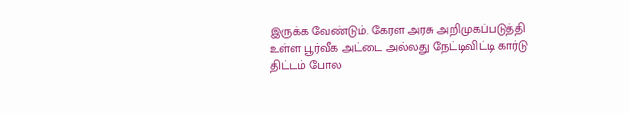இருக்க வேண்டும். கேரள அரசு அறிமுகப்படுத்தி உள்ள பூர்வீக அட்டை அல்லது நேட்டிவிட்டி கார்டு திட்டம் போல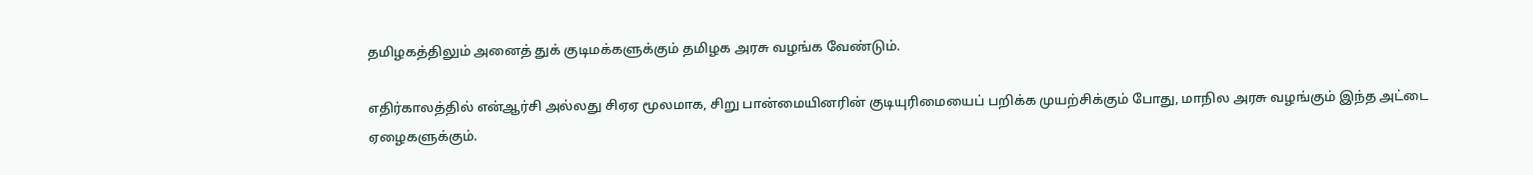தமிழகத்திலும் அனைத் துக் குடிமக்களுக்கும் தமிழக அரசு வழங்க வேண்டும்.

எதிர்காலத்தில் என்ஆர்சி அல்லது சிஏஏ மூலமாக, சிறு பான்மையினரின் குடியுரிமையைப் பறிக்க முயற்சிக்கும் போது, மாநில அரசு வழங்கும் இந்த அட்டை ஏழைகளுக்கும்.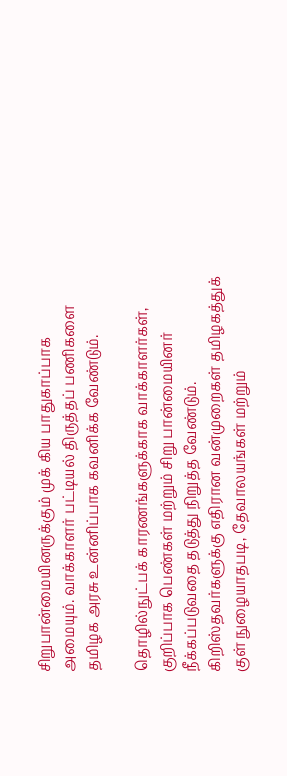சிறுபான்மையினருக்கும் முக் கிய பாதுகாப்பாக அமையும். வாக்காளர் பட்டியல் திருத்தப் பணிகளை தமிழக அரசு உன்னிப்பாக கவனிக்க வேண்டும்.

தொழில்நுட்பக் காரணங்களுக்காக வாக்காளர்கள், குறிப்பாக பெண்கள் மற்றும் சிறு பான்மையினர் நீக்கப்படுவதை தடுத்து நிறுத்த வேண்டும். கிறிஸ்தவர்களுக்கு எதிரான வன்முறைகள் தமிழகத்துக் குள் நுழையாதபடி, தேவாலயங்கள் மற்றும்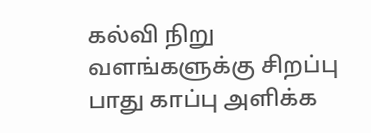கல்வி நிறு வளங்களுக்கு சிறப்பு பாது காப்பு அளிக்க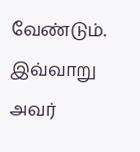வேண்டும். இவ்வாறு அவர்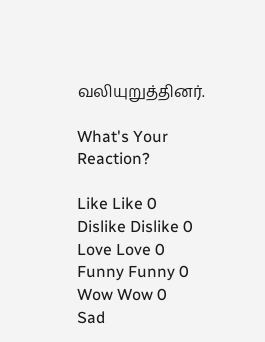வலியுறுத்தினர்.

What's Your Reaction?

Like Like 0
Dislike Dislike 0
Love Love 0
Funny Funny 0
Wow Wow 0
Sad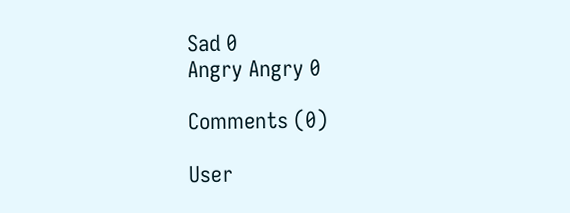Sad 0
Angry Angry 0

Comments (0)

User